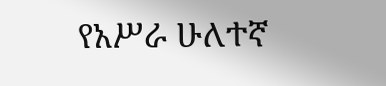የአሥራ ሁለተኛ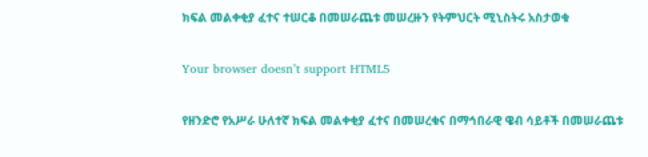ክፍል መልቀቂያ ፈተና ተሠርቆ በመሠራጨቱ መሠረዙን የትምህርት ሚኒስትሩ አስታወቁ

Your browser doesn’t support HTML5

የዘንድሮ የአሥራ ሁለተኛ ክፍል መልቀቂያ ፈተና በመሠረቁና በማኅበራዊ ዌብ ሳይቶች በመሠራጨቱ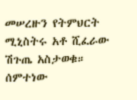መሠረዙን የትምህርት ሚኒስትሩ አቶ ሺፈራው ሽጉጤ አስታወቁ። ሰምተነው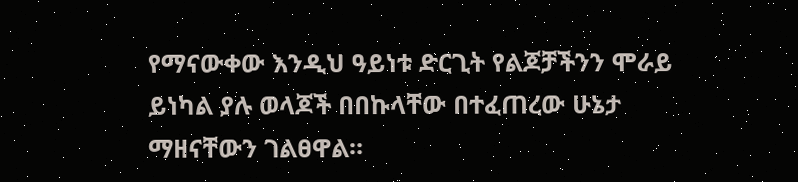የማናውቀው እንዲህ ዓይነቱ ድርጊት የልጆቻችንን ሞራይ ይነካል ያሉ ወላጆች በበኩላቸው በተፈጠረው ሁኔታ ማዘናቸውን ገልፀዋል።